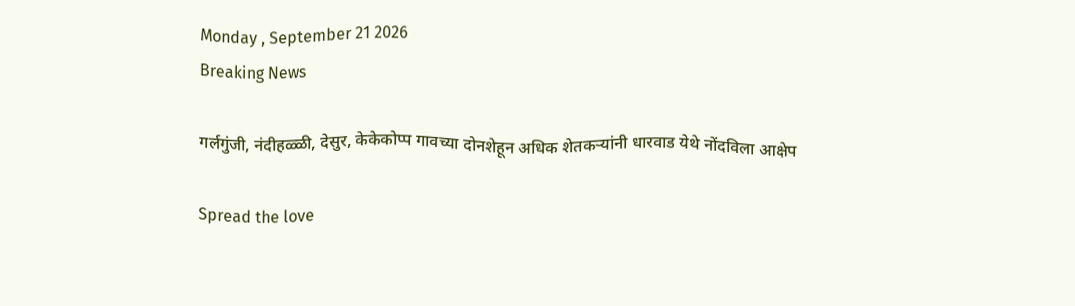Monday , September 21 2026
Breaking News

गर्लगुंजी, नंदीहळ्ळी, देसुर, केकेकोप्प गावच्या दोनशेहून अधिक शेतकऱ्यांनी धारवाड येथे नोंदविला आक्षेप

Spread the love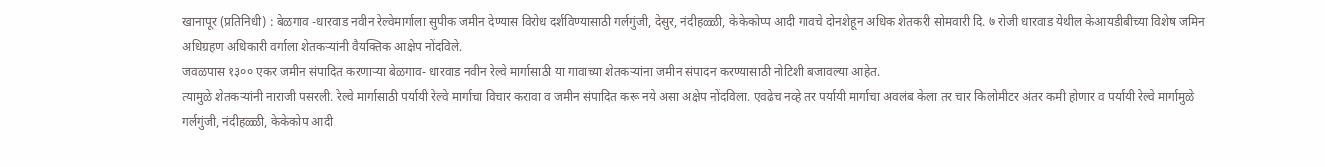खानापूर (प्रतिनिधी) : बेळगाव -धारवाड नवीन रेल्वेमार्गाला सुपीक जमीन देण्यास विरोध दर्शविण्यासाठी गर्लगुंजी, देसुर, नंदीहळ्ळी, केकेकोप्प आदी गावचे दोनशेहून अधिक शेतकरी सोमवारी दि. ७ रोजी धारवाड येथील केआयडीबीच्या विशेष जमिन अधिग्रहण अधिकारी वर्गाला शेतकऱ्यांनी वैयक्तिक आक्षेप नोंदविले.
जवळपास १३०० एकर जमीन संपादित करणाऱ्या बेळगाव- धारवाड नवीन रेल्वे मार्गासाठी या गावाच्या शेतकऱ्यांना जमीन संपादन करण्यासाठी नोटिशी बजावल्या आहेत.
त्यामुळे शेतकऱ्यांनी नाराजी पसरली. रेल्वे मार्गासाठी पर्यायी रेल्वे मार्गाचा विचार करावा व जमीन संपादित करू नये असा अक्षेप नोंदविला. एवढेच नव्हे तर पर्यायी मार्गाचा अवलंब केला तर चार किलोमीटर अंतर कमी होणार व पर्यायी रेल्वे मार्गामुळे गर्लगुंजी, नंदीहळ्ळी, केकेकोप आदी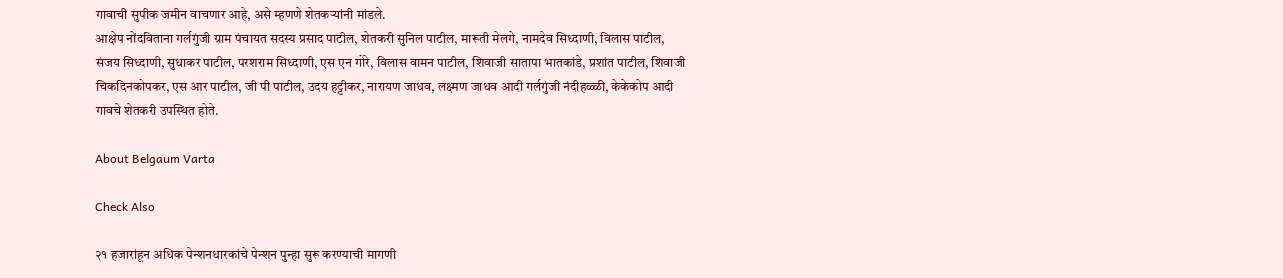गावाची सुपीक जमीन वाचणार आहे, असे म्हणणे शेतकऱ्यांनी मांडले.
आक्षेप नोंदविताना गर्लगुंजी ग्राम पंचायत सदस्य प्रसाद पाटील, शेतकरी सुनिल पाटील, मारूती मेलगे, नामदेव सिध्दाणी, विलास पाटील, संजय सिध्दाणी, सुधाकर पाटील, परशराम सिध्दाणी, एस एन गोरे, विलास वामन पाटील, शिवाजी सातापा भातकांडे, प्रशांत पाटील, शिवाजी चिकदिनकोपकर, एस आर पाटील, जी पी पाटील, उदय हट्टीकर, नारायण जाधव, लक्ष्मण जाधव आदी गर्लगुंजी नंदीहळ्ळी, केकेकोप आदी गावचे शेतकरी उपस्थित होते.

About Belgaum Varta

Check Also

२१ हजारांहून अधिक पेन्शनधारकांचे पेन्शन पुन्हा सुरू करण्याची मागणी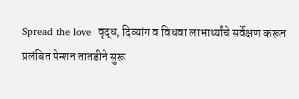Spread the love  वृद्ध, दिव्यांग व विधवा लाभार्थ्यांचे सर्वेक्षण करून प्रलंबित पेन्शन तातडीने सुरू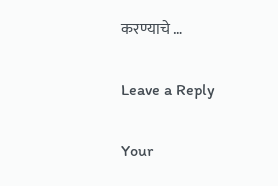करण्याचे …

Leave a Reply

Your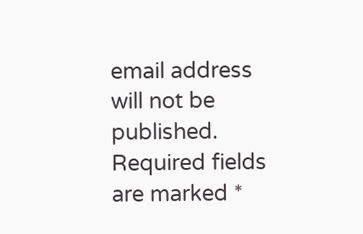email address will not be published. Required fields are marked *